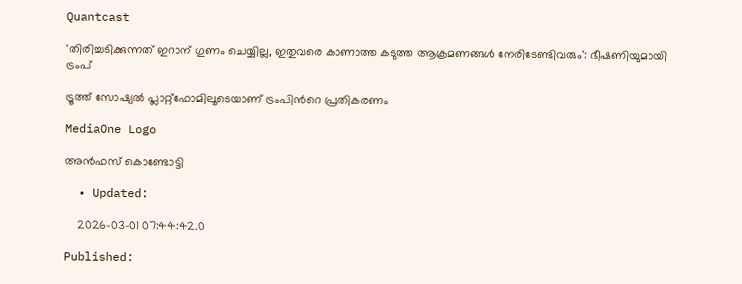Quantcast

'തിരിച്ചടിക്കുന്നത് ഇറാന് ഗുണം ചെയ്യില്ല, ഇതുവരെ കാണാത്ത കടുത്ത ആക്രമണങ്ങൾ നേരിടേണ്ടിവരും': ഭീഷണിയുമായി ട്രംപ്

ട്രൂത്ത് സോഷ്യൽ പ്ലാറ്റ്ഫോമിലൂടെയാണ് ട്രംപിന്‍റെ പ്രതികരണം

MediaOne Logo

അൻഫസ് കൊണ്ടോട്ടി

  • Updated:

    2026-03-01 07:44:42.0

Published: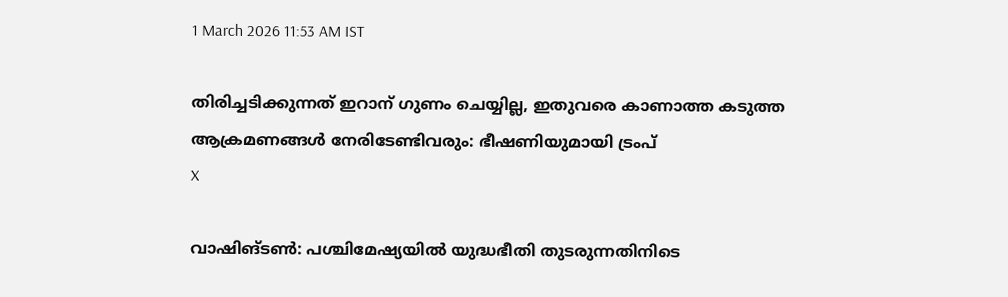1 March 2026 11:53 AM IST

തിരിച്ചടിക്കുന്നത് ഇറാന് ഗുണം ചെയ്യില്ല, ഇതുവരെ കാണാത്ത കടുത്ത ആക്രമണങ്ങൾ നേരിടേണ്ടിവരും: ഭീഷണിയുമായി ട്രംപ്
X

വാഷിങ്ടണ്‍: പശ്ചിമേഷ്യയില്‍ യുദ്ധഭീതി തുടരുന്നതിനിടെ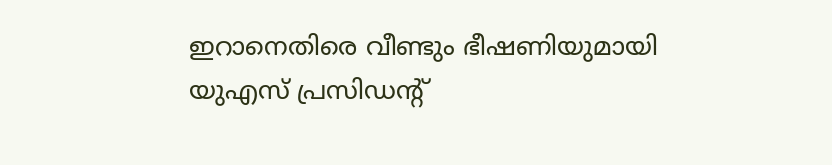ഇറാനെതിരെ വീണ്ടും ഭീഷണിയുമായി യുഎസ് പ്രസിഡന്റ്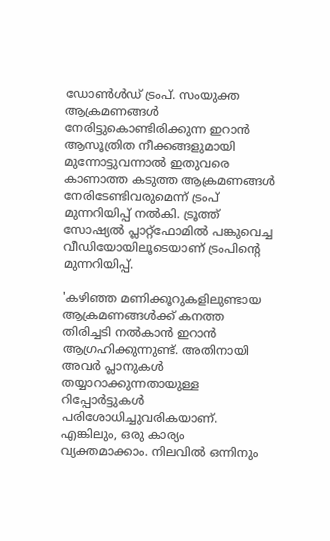ഡോൺൾഡ് ട്രംപ്. സംയുക്ത ആക്രമണങ്ങള്‍ നേരിട്ടുകൊണ്ടിരിക്കുന്ന ഇറാന്‍ ആസൂത്രിത നീക്കങ്ങളുമായി മുന്നോട്ടുവന്നാല്‍ ഇതുവരെ കാണാത്ത കടുത്ത ആക്രമണങ്ങള്‍ നേരിടേണ്ടിവരുമെന്ന് ട്രംപ് മുന്നറിയിപ്പ് നല്‍കി. ട്രൂത്ത് സോഷ്യല്‍ പ്ലാറ്റ്‌ഫോമില്‍ പങ്കുവെച്ച വീഡിയോയിലൂടെയാണ് ട്രംപിന്റെ മുന്നറിയിപ്പ്.

'കഴിഞ്ഞ മണിക്കൂറുകളിലുണ്ടായ ആക്രമണങ്ങള്‍ക്ക് കനത്ത തിരിച്ചടി നല്‍കാന്‍ ഇറാന്‍ ആഗ്രഹിക്കുന്നുണ്ട്. അതിനായി അവര്‍ പ്ലാനുകള്‍ തയ്യാറാക്കുന്നതായുള്ള റിപ്പോര്‍ട്ടുകള്‍ പരിശോധിച്ചുവരികയാണ്. എങ്കിലും, ഒരു കാര്യം വ്യക്തമാക്കാം. നിലവില്‍ ഒന്നിനും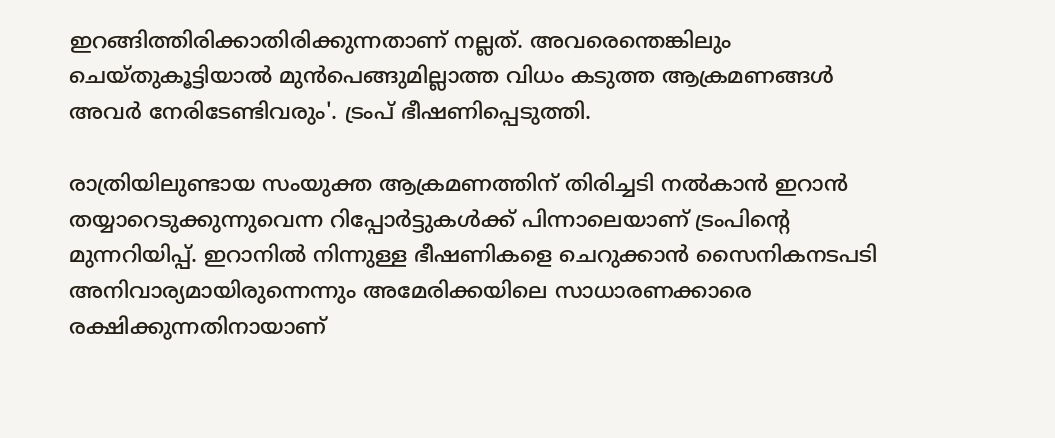ഇറങ്ങിത്തിരിക്കാതിരിക്കുന്നതാണ് നല്ലത്. അവരെന്തെങ്കിലും ചെയ്തുകൂട്ടിയാല്‍ മുന്‍പെങ്ങുമില്ലാത്ത വിധം കടുത്ത ആക്രമണങ്ങള്‍ അവര്‍ നേരിടേണ്ടിവരും'. ട്രംപ് ഭീഷണിപ്പെടുത്തി.

രാത്രിയിലുണ്ടായ സംയുക്ത ആക്രമണത്തിന് തിരിച്ചടി നല്‍കാന്‍ ഇറാന്‍ തയ്യാറെടുക്കുന്നുവെന്ന റിപ്പോര്‍ട്ടുകള്‍ക്ക് പിന്നാലെയാണ് ട്രംപിന്റെ മുന്നറിയിപ്പ്. ഇറാനില്‍ നിന്നുള്ള ഭീഷണികളെ ചെറുക്കാന്‍ സൈനികനടപടി അനിവാര്യമായിരുന്നെന്നും അമേരിക്കയിലെ സാധാരണക്കാരെ രക്ഷിക്കുന്നതിനായാണ്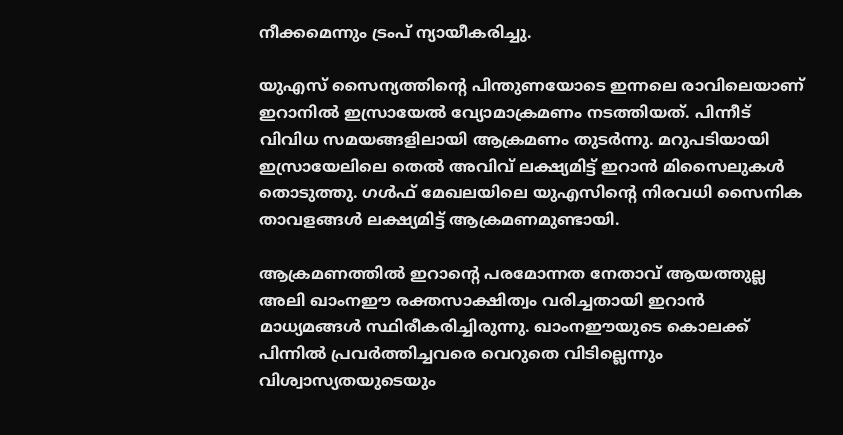നീക്കമെന്നും ട്രംപ് ന്യായീകരിച്ചു.

യുഎസ് സൈന്യത്തിന്റെ പിന്തുണയോടെ ഇന്നലെ രാവിലെയാണ് ഇറാനില്‍ ഇസ്രായേല്‍ വ്യോമാക്രമണം നടത്തിയത്. പിന്നീട് വിവിധ സമയങ്ങളിലായി ആക്രമണം തുടര്‍ന്നു. മറുപടിയായി ഇസ്രായേലിലെ തെല്‍ അവിവ് ലക്ഷ്യമിട്ട് ഇറാന്‍ മിസൈലുകള്‍ തൊടുത്തു. ഗള്‍ഫ് മേഖലയിലെ യുഎസിന്റെ നിരവധി സൈനിക താവളങ്ങള്‍ ലക്ഷ്യമിട്ട് ആക്രമണമുണ്ടായി.

ആക്രമണത്തില്‍ ഇറാന്റെ പരമോന്നത നേതാവ് ആയത്തുല്ല അലി ഖാംനഈ രക്തസാക്ഷിത്വം വരിച്ചതായി ഇറാന്‍ മാധ്യമങ്ങള്‍ സ്ഥിരീകരിച്ചിരുന്നു. ഖാംനഈയുടെ കൊലക്ക് പിന്നില്‍ പ്രവര്‍ത്തിച്ചവരെ വെറുതെ വിടില്ലെന്നും വിശ്വാസ്യതയുടെയും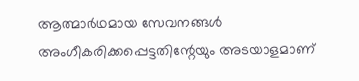ആത്മാര്‍ഥമായ സേവനങ്ങള്‍ അംഗീകരിക്കപ്പെട്ടതിന്റേയും അടയാളമാണ്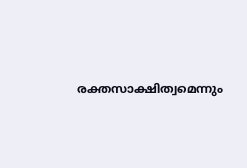രക്തസാക്ഷിത്വമെന്നും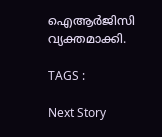ഐആര്‍ജിസി വ്യക്തമാക്കി.

TAGS :

Next Story